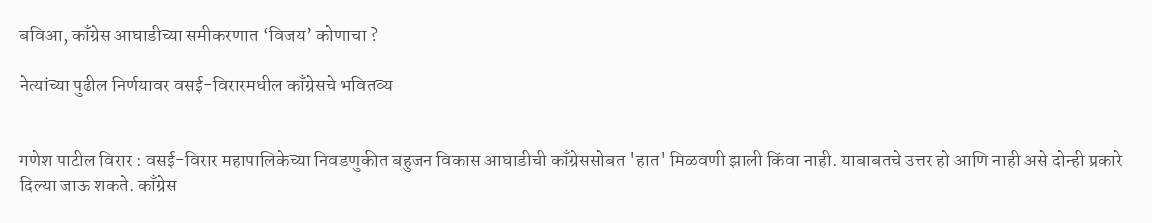बविआ, काँग्रेस आघाडीच्या समीकरणात ‘विजय’ कोणाचा ?

नेत्यांच्या पुढील निर्णयावर वसई-विरारमधील काँग्रेसचे भवितव्य


गणेश पाटील विरार : वसई-विरार महापालिकेच्या निवडणुकीत बहुजन विकास आघाडीची काँग्रेससोबत 'हात' मिळवणी झाली किंवा नाही. याबाबतचे उत्तर हो आणि नाही असे दोन्ही प्रकारे दिल्या जाऊ शकते. काँग्रेस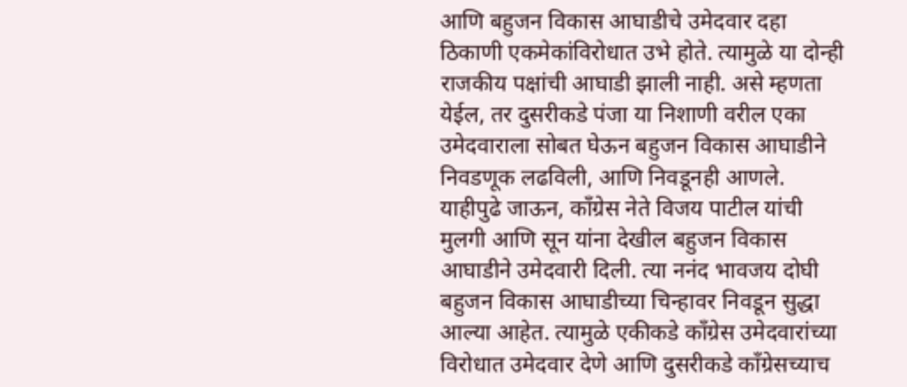आणि बहुजन विकास आघाडीचे उमेदवार दहा ठिकाणी एकमेकांविरोधात उभे होते. त्यामुळे या दोन्ही राजकीय पक्षांची आघाडी झाली नाही. असे म्हणता येईल, तर दुसरीकडे पंजा या निशाणी वरील एका उमेदवाराला सोबत घेऊन बहुजन विकास आघाडीने निवडणूक लढविली, आणि निवडूनही आणले. याहीपुढे जाऊन, काँग्रेस नेते विजय पाटील यांची मुलगी आणि सून यांना देखील बहुजन विकास आघाडीने उमेदवारी दिली. त्या ननंद भावजय दोघी बहुजन विकास आघाडीच्या चिन्हावर निवडून सुद्धा आल्या आहेत. त्यामुळे एकीकडे काँग्रेस उमेदवारांच्या विरोधात उमेदवार देणे आणि दुसरीकडे काँग्रेसच्याच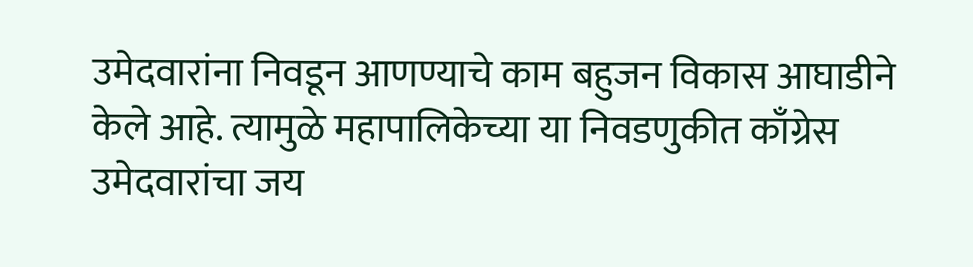उमेदवारांना निवडून आणण्याचे काम बहुजन विकास आघाडीने केले आहे. त्यामुळे महापालिकेच्या या निवडणुकीत काँग्रेस उमेदवारांचा जय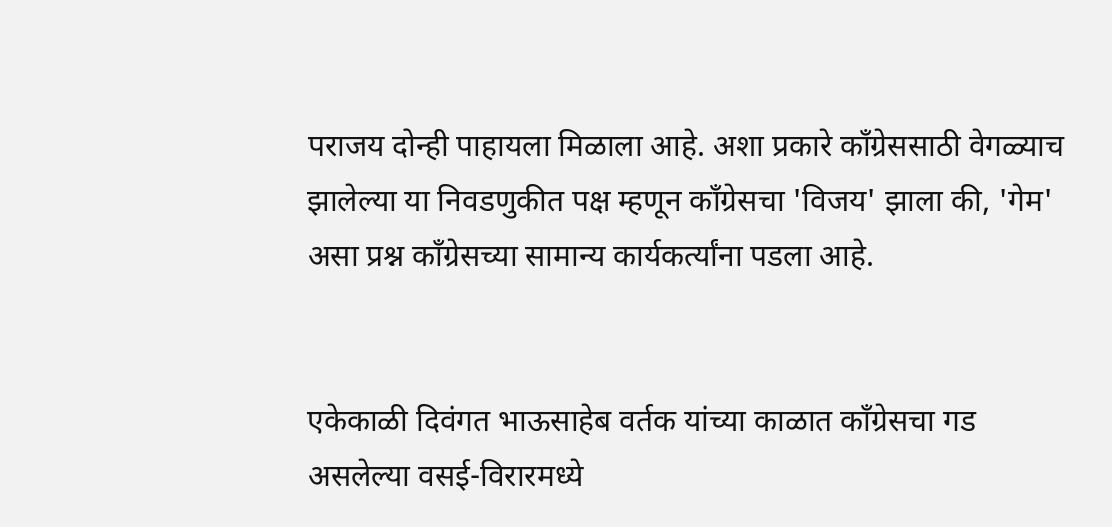पराजय दोन्ही पाहायला मिळाला आहे. अशा प्रकारे काँग्रेससाठी वेगळ्याच झालेल्या या निवडणुकीत पक्ष म्हणून काँग्रेसचा 'विजय' झाला की, 'गेम' असा प्रश्न काँग्रेसच्या सामान्य कार्यकर्त्यांना पडला आहे.


एकेकाळी दिवंगत भाऊसाहेब वर्तक यांच्या काळात काँग्रेसचा गड असलेल्या वसई-विरारमध्ये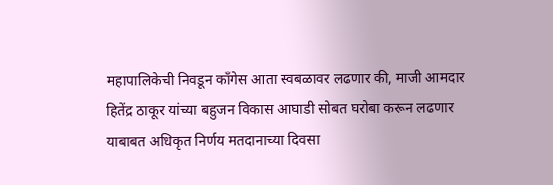महापालिकेची निवडून काँगेस आता स्वबळावर लढणार की, माजी आमदार हितेंद्र ठाकूर यांच्या बहुजन विकास आघाडी सोबत घरोबा करून लढणार याबाबत अधिकृत निर्णय मतदानाच्या दिवसा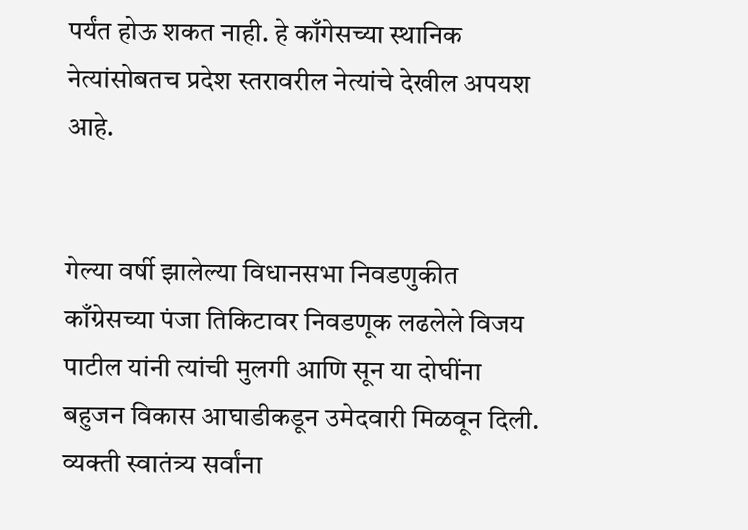पर्यंत होऊ शकत नाही. हे काँगेसच्या स्थानिक नेत्यांसोबतच प्रदेश स्तरावरील नेत्यांचे देखील अपयश आहे.


गेल्या वर्षी झालेल्या विधानसभा निवडणुकीत काँग्रेसच्या पंजा तिकिटावर निवडणूक लढलेले विजय पाटील यांनी त्यांची मुलगी आणि सून या दोघींना बहुजन विकास आघाडीकडून उमेदवारी मिळवून दिली. व्यक्ती स्वातंत्र्य सर्वांना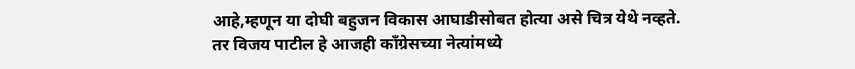आहे,म्हणून या दोघी बहुजन विकास आघाडीसोबत होत्या असे चित्र येथे नव्हते. तर विजय पाटील हे आजही काँग्रेसच्या नेत्यांमध्ये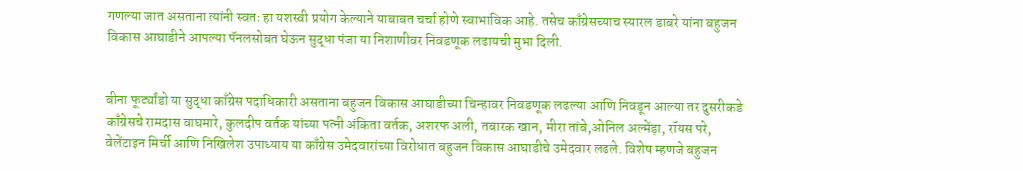गणल्या जात असताना त्यांनी स्वतः हा यशस्वी प्रयोग केल्याने याबाबत चर्चा होणे स्वाभाविक आहे. तसेच काँग्रेसच्याच स्यारल डाबरे यांना बहुजन विकास आघाडीने आपल्या पॅनलसोबत घेऊन सुद्धा पंजा या निशाणीवर निवडणूक लढायची मुभा दिली.


बीना फूर्ट्यांडो या सुद्धा काँग्रेस पदाधिकारी असताना बहुजन विकास आघाडीच्या चिन्हावर निवडणूक लढल्या आणि निवडून आल्या तर दुसरीकडे काँग्रेसचे रामदास वाघमारे, कुलदीप वर्तक यांच्या पत्नी अंकिता वर्तक, अशरफ अली, तबारक खान, मीरा तांबे,ओनिल अल्मेंड़ा, रॉयस परे, वेलेंटाइन मिर्ची आणि निखिलेश उपाध्याय या काँग्रेस उमेदवारांच्या विरोधात बहुजन विकास आघाडीचे उमेदवार लढले. विशेष म्हणजे बहुजन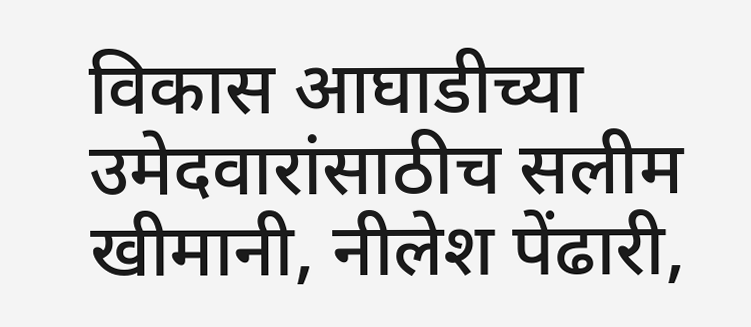विकास आघाडीच्या उमेदवारांसाठीच सलीम खीमानी, नीलेश पेंढारी,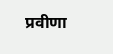प्रवीणा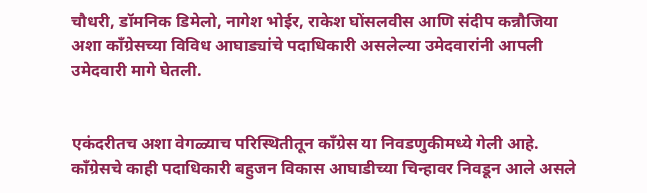चौधरी, डॉमनिक डिमेलो, नागेश भोईर, राकेश घोंसलवीस आणि संदीप कन्नौजिया अशा काँग्रेसच्या विविध आघाड्यांचे पदाधिकारी असलेल्या उमेदवारांनी आपली उमेदवारी मागे घेतली.


एकंदरीतच अशा वेगळ्याच परिस्थितीतून काँग्रेस या निवडणुकीमध्ये गेली आहे. काँग्रेसचे काही पदाधिकारी बहुजन विकास आघाडीच्या चिन्हावर निवडून आले असले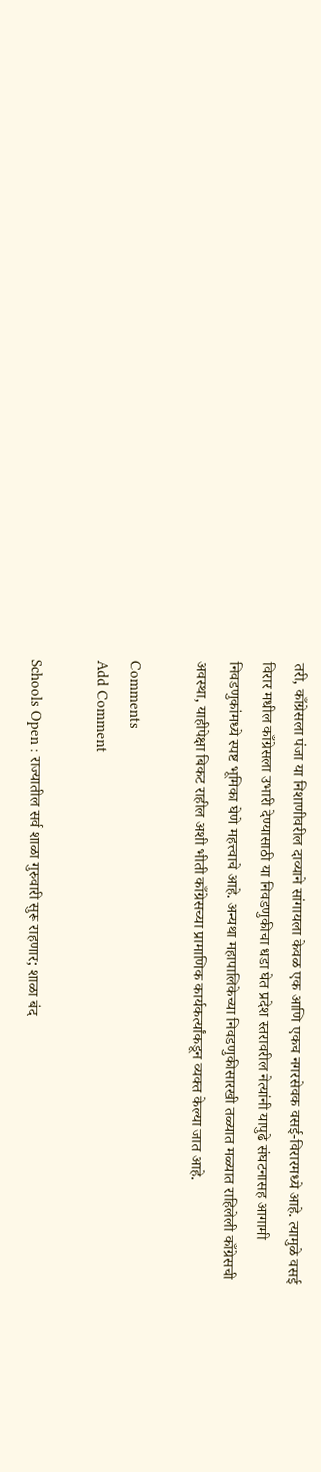तरी, काँग्रेसला पंजा या निशाणीवरील दाव्याने सांगायला केवळ एक आणि एकच नगरसेवक वसई-विरारमध्ये आहे. त्यामुळे वसई विरार मधील काँग्रेसला उभारी देण्यासाठी या निवडणुकीचा धडा घेत प्रदेश स्तरावरील नेत्यांनी यापुढे संघटनासह आगामी निवडणुकांमध्ये स्पष्ट भूमिका घेणे महत्त्वाचे आहे. अन्यथा महापालिकेच्या निवडणुकीसारखी तळ्यात मळ्यात राहिलेली काँग्रेसची अवस्था, याहीपेक्षा बिकट राहील अशी भीती काँग्रेसच्या प्रामाणिक कार्यकर्त्यांकडून व्यक्त केल्या जात आहे.

Comments
Add Comment

Schools Open : राज्यातील सर्व शाळा गुरुवारी सुरू राहणार; शाळा बंद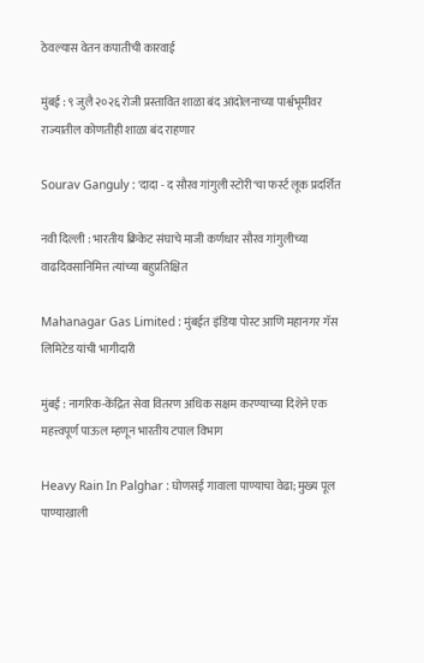ठेवल्यास वेतन कपातीची कारवाई

मुंबई : ९ जुलै २०२६ रोजी प्रस्तावित शाळा बंद आंदोलनाच्या पार्श्वभूमीवर राज्यातील कोणतीही शाळा बंद राहणार

Sourav Ganguly : 'दादा - द सौरव गांगुली स्टोरी'चा फर्स्ट लूक प्रदर्शित

नवी दिल्ली : भारतीय क्रिकेट संघाचे माजी कर्णधार सौरव गांगुलीच्या वाढदिवसानिमित्त त्यांच्या बहुप्रतिक्षित

Mahanagar Gas Limited : मुंबईत इंडिया पोस्ट आणि महानगर गॅस लिमिटेड यांची भागीदारी

मुंबई : नागरिक-केंद्रित सेवा वितरण अधिक सक्षम करण्याच्या दिशेने एक महत्त्वपूर्ण पाऊल म्हणून भारतीय टपाल विभाग

Heavy Rain In Palghar : घोणसई गावाला पाण्याचा वेढा; मुख्य पूल पाण्याखाली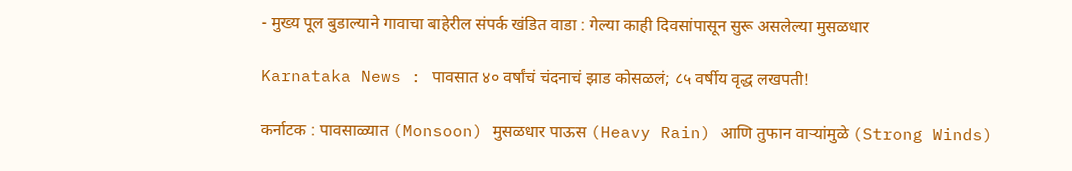- मुख्य पूल बुडाल्याने गावाचा बाहेरील संपर्क खंडित वाडा : गेल्या काही दिवसांपासून सुरू असलेल्या मुसळधार

Karnataka News : पावसात ४० वर्षांचं चंदनाचं झाड कोसळलं; ८५ वर्षीय वृद्ध लखपती!

कर्नाटक : पावसाळ्यात (Monsoon) मुसळधार पाऊस (Heavy Rain) आणि तुफान वाऱ्यांमुळे (Strong Winds)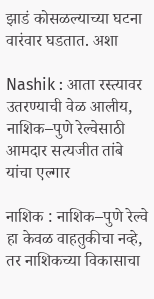झाडं कोसळल्याच्या घटना वारंवार घडतात. अशा

Nashik : आता रस्त्यावर उतरण्याची वेळ आलीय, नाशिक–पुणे रेल्वेसाठी आमदार सत्यजीत तांबे यांचा एल्गार

नाशिक : नाशिक–पुणे रेल्वे हा केवळ वाहतुकीचा नव्हे, तर नाशिकच्या विकासाचा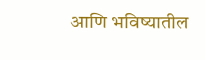आणि भविष्यातील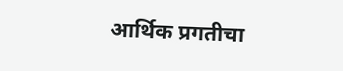आर्थिक प्रगतीचा